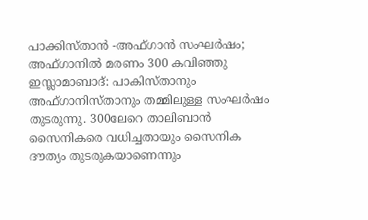പാക്കിസ്താൻ -അഫ്ഗാൻ സംഘർഷം; അഫ്ഗാനിൽ മരണം 300 കവിഞ്ഞു
ഇസ്ലാമാബാദ്: പാകിസ്താനും അഫ്ഗാനിസ്താനും തമ്മിലുള്ള സംഘർഷം തുടരുന്നു. 300ലേറെ താലിബാൻ സൈനികരെ വധിച്ചതായും സൈനിക ദൗത്യം തുടരുകയാണെന്നും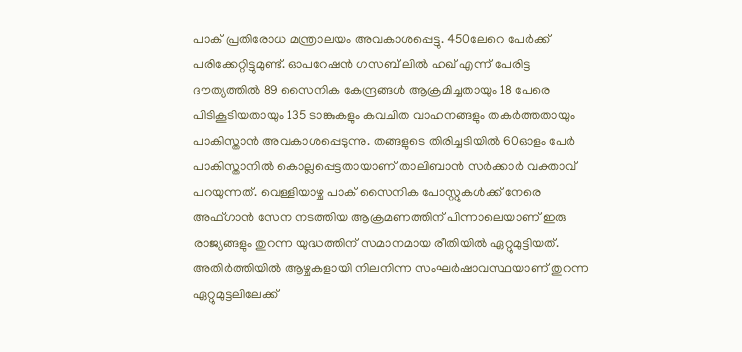പാക് പ്രതിരോധ മന്ത്രാലയം അവകാശപ്പെട്ടു. 450ലേറെ പേർക്ക് പരിക്കേറ്റിട്ടുമുണ്ട്. ഓപറേഷൻ ഗസബ് ലിൽ ഹഖ് എന്ന് പേരിട്ട ദൗത്യത്തിൽ 89 സൈനിക കേന്ദ്രങ്ങൾ ആക്രമിച്ചതായും 18 പേരെ പിടികൂടിയതായും 135 ടാങ്കുകളും കവചിത വാഹനങ്ങളും തകർത്തതായും പാകിസ്താൻ അവകാശപ്പെടുന്നു. തങ്ങളുടെ തിരിച്ചടിയിൽ 60ഓളം പേർ പാകിസ്താനിൽ കൊല്ലപ്പെട്ടതായാണ് താലിബാൻ സർക്കാർ വക്താവ് പറയുന്നത്. വെള്ളിയാഴ്ച പാക് സൈനിക പോസ്റ്റുകൾക്ക് നേരെ അഫ്ഗാൻ സേന നടത്തിയ ആക്രമണത്തിന് പിന്നാലെയാണ് ഇരു രാജ്യങ്ങളും തുറന്ന യുദ്ധത്തിന് സമാനമായ രീതിയിൽ ഏറ്റുമുട്ടിയത്. അതിർത്തിയിൽ ആഴ്ചകളായി നിലനിന്ന സംഘർഷാവസ്ഥയാണ് തുറന്ന ഏറ്റുമുട്ടലിലേക്ക്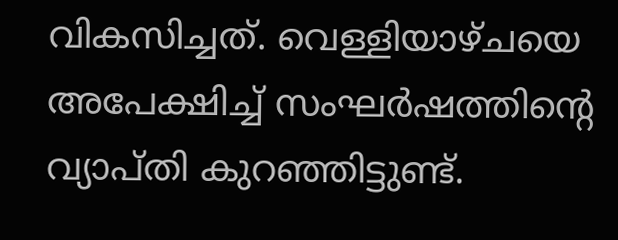വികസിച്ചത്. വെള്ളിയാഴ്ചയെ അപേക്ഷിച്ച് സംഘർഷത്തിന്റെ വ്യാപ്തി കുറഞ്ഞിട്ടുണ്ട്.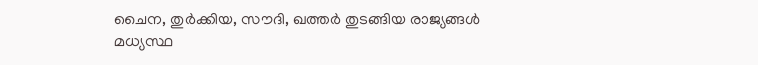ചൈന, തുർക്കിയ, സൗദി, ഖത്തർ തുടങ്ങിയ രാജ്യങ്ങൾ മധ്യസ്ഥ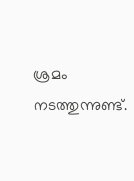ശ്രമം നടത്തുന്നുണ്ട്.